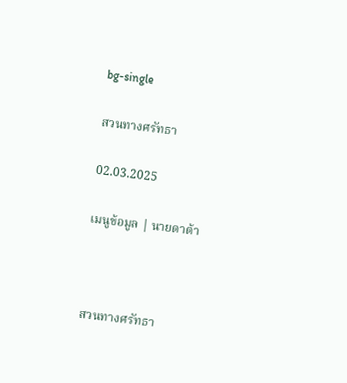bg-single

สวนทางศรัทธา

02.03.2025

เมนูข้อมูล | นายดาต้า



สวนทางศรัทธา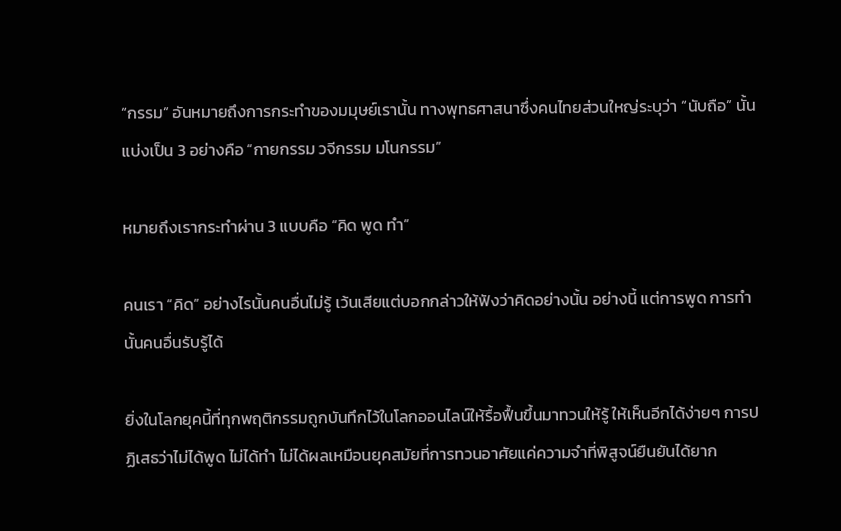“กรรม” อันหมายถึงการกระทำของมมุษย์เรานั้น ทางพุทธศาสนาซึ่งคนไทยส่วนใหญ่ระบุว่า “นับถือ” นั้น แบ่งเป็น 3 อย่างคือ “กายกรรม วจีกรรม มโนกรรม”

หมายถึงเรากระทำผ่าน 3 แบบคือ “คิด พูด ทำ”

คนเรา “คิด” อย่างไรนั้นคนอื่นไม่รู้ เว้นเสียแต่บอกกล่าวให้ฟังว่าคิดอย่างนั้น อย่างนี้ แต่การพูด การทำ นั้นคนอื่นรับรู้ได้

ยิ่งในโลกยุคนี้ที่ทุกพฤติกรรมถูกบันทึกไว้ในโลกออนไลน์ให้รื้อฟื้นขึ้นมาทวนให้รู้ ให้เห็นอีกได้ง่ายๆ การปฏิเสธว่าไม่ได้พูด ไม่ได้ทำ ไม่ได้ผลเหมือนยุคสมัยที่การทวนอาศัยแค่ความจำที่พิสูจน์ยืนยันได้ยาก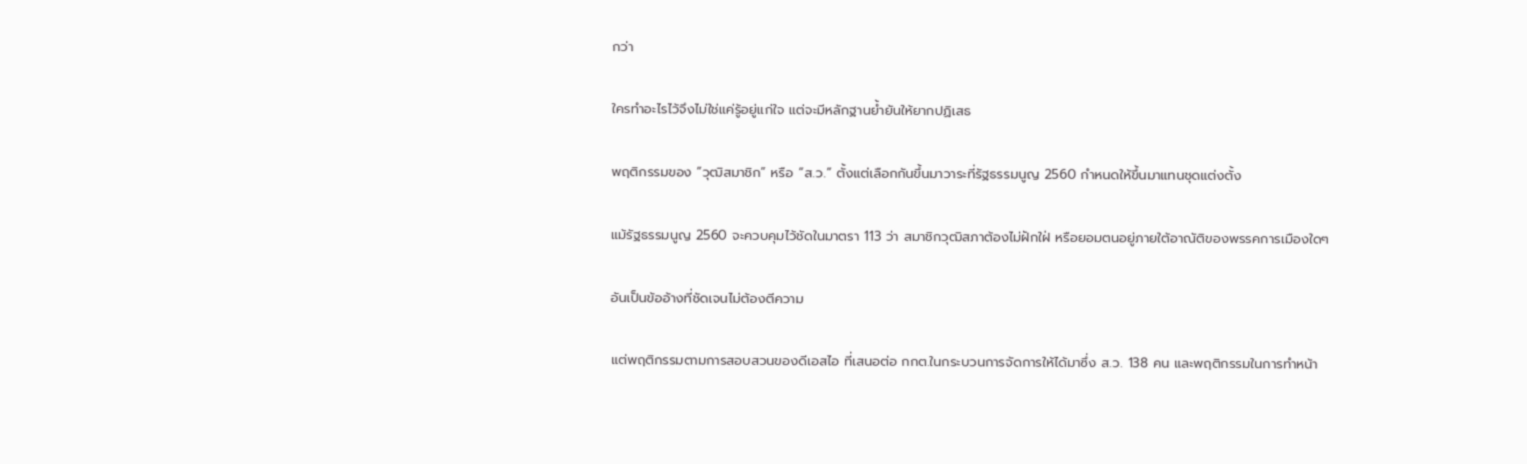กว่า

ใครทำอะไรไว้จึงไม่ใช่แค่รู้อยู่แก่ใจ แต่จะมีหลักฐานย้ำยันให้ยากปฏิเสธ

พฤติกรรมของ “วุฒิสมาชิก” หรือ “ส.ว.” ตั้งแต่เลือกกันขึ้นมาวาระที่รัฐธรรมนูญ 2560 กำหนดให้ขึ้นมาแทนชุดแต่งตั้ง

แม้รัฐธรรมนูญ 2560 จะควบคุมไว้ชัดในมาตรา 113 ว่า สมาชิกวุฒิสภาต้องไม่ฝักใฝ่ หรือยอมตนอยู่ภายใต้อาณัติของพรรคการเมืองใดๆ

อันเป็นข้ออ้างที่ชัดเจนไม่ต้องตีความ

แต่พฤติกรรมตามการสอบสวนของดีเอสไอ ที่เสนอต่อ กกต.ในกระบวนการจัดการให้ได้มาซึ่ง ส.ว. 138 คน และพฤติกรรมในการทำหน้า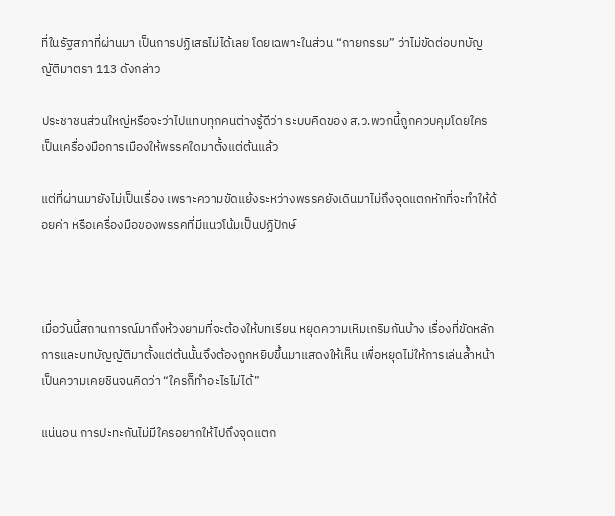ที่ในรัฐสภาที่ผ่านมา เป็นการปฏิเสธไม่ได้เลย โดยเฉพาะในส่วน “กายกรรม” ว่าไม่ขัดต่อบทบัญญัติมาตรา 113 ดังกล่าว

ประชาชนส่วนใหญ่หรือจะว่าไปแทบทุกคนต่างรู้ดีว่า ระบบคิดของ ส.ว.พวกนี้ถูกควบคุมโดยใคร เป็นเครื่องมือการเมืองให้พรรคใดมาตั้งแต่ต้นแล้ว

แต่ที่ผ่านมายังไม่เป็นเรื่อง เพราะความขัดแย้งระหว่างพรรคยังเดินมาไม่ถึงจุดแตกหักที่จะทำให้ด้อยค่า หรือเครื่องมือของพรรคที่มีแนวโน้มเป็นปฏิปักษ์



เมื่อวันนี้สถานการณ์มาถึงห้วงยามที่จะต้องให้บทเรียน หยุดความเหิมเกริมกันบ้าง เรื่องที่ขัดหลักการและบทบัญญัติมาตั้งแต่ต้นนั้นจึงต้องถูกหยิบขึ้นมาแสดงให้เห็น เพื่อหยุดไม่ให้การเล่นล้ำหน้าเป็นความเคยชินจนคิดว่า “ใครก็ทำอะไรไม่ได้”

แน่นอน การปะทะกันไม่มีใครอยากให้ไปถึงจุดแตก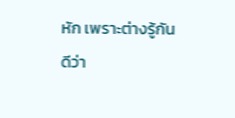หัก เพราะต่างรู้กันดีว่า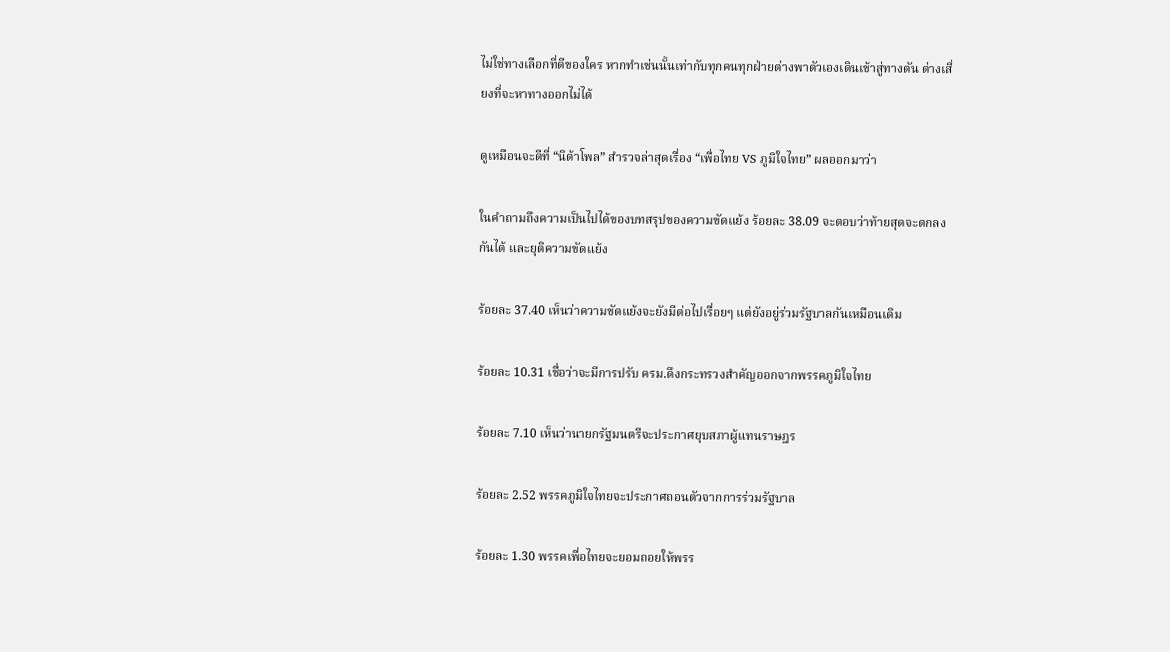ไม่ใช่ทางเลือกที่ดีของใคร หากทำเช่นนั้นเท่ากับทุกคนทุกฝ่ายต่างพาตัวเองเดินเข้าสู่ทางตัน ต่างเสี่ยงที่จะหาทางออกไม่ได้

ดูเหมือนจะดีที่ “นิด้าโพล” สำรวจล่าสุดเรื่อง “เพื่อไทย VS ภูมิใจไทย” ผลออกมาว่า

ในคำถามถึงความเป็นไปได้ของบทสรุปของความขัดแย้ง ร้อยละ 38.09 จะตอบว่าท้ายสุดจะตกลงกันได้ และยุติความขัดแย้ง

ร้อยละ 37.40 เห็นว่าความขัดแย้งจะยังมีต่อไปเรื่อยๆ แต่ยังอยู่ร่วมรัฐบาลกันเหมือนเดิม

ร้อยละ 10.31 เชื่อว่าจะมีการปรับ ครม.ดึงกระทรวงสำคัญออกจากพรรคภูมิใจไทย

ร้อยละ 7.10 เห็นว่านายกรัฐมนตรีจะประกาศยุบสภาผู้แทนราษฎร

ร้อยละ 2.52 พรรคภูมิใจไทยจะประกาศถอนตัวจากการร่วมรัฐบาล

ร้อยละ 1.30 พรรคเพื่อไทยจะยอมถอยให้พรร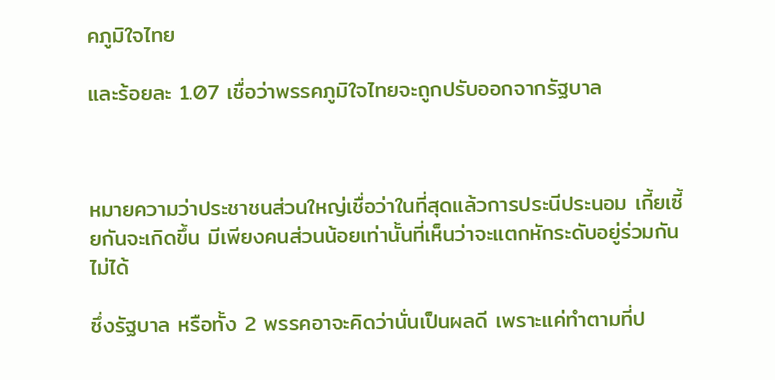คภูมิใจไทย

และร้อยละ 1.07 เชื่อว่าพรรคภูมิใจไทยจะถูกปรับออกจากรัฐบาล



หมายความว่าประชาชนส่วนใหญ่เชื่อว่าในที่สุดแล้วการประนีประนอม เกี้ยเซี้ยกันจะเกิดขึ้น มีเพียงคนส่วนน้อยเท่านั้นที่เห็นว่าจะแตกหักระดับอยู่ร่วมกันไม่ได้

ซึ่งรัฐบาล หรือทั้ง 2 พรรคอาจะคิดว่านั่นเป็นผลดี เพราะแค่ทำตามที่ป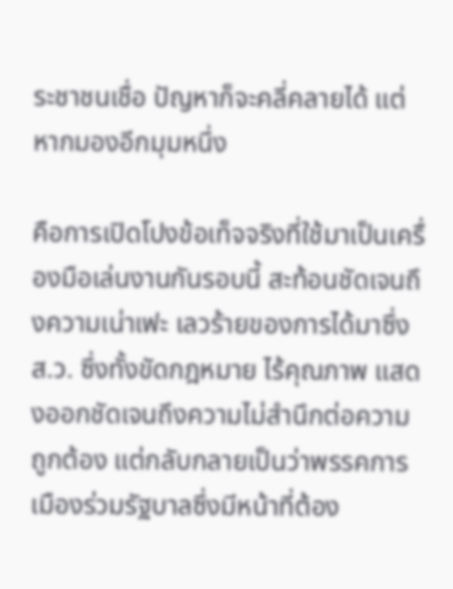ระชาชนเชื่อ ปัญหาก็จะคลี่คลายได้ แต่หากมองอีกมุมหนึ่ง

คือการเปิดโปงข้อเท็จจริงที่ใช้มาเป็นเครื่องมือเล่นงานกันรอบนี้ สะท้อนชัดเจนถึงความเน่าเฟะ เลวร้ายของการได้มาซึ่ง ส.ว. ซึ่งทั้งขัดกฎหมาย ไร้คุณภาพ แสดงออกชัดเจนถึงความไม่สำนึกต่อความถูกต้อง แต่กลับกลายเป็นว่าพรรคการเมืองร่วมรัฐบาลซึ่งมีหน้าที่ต้อง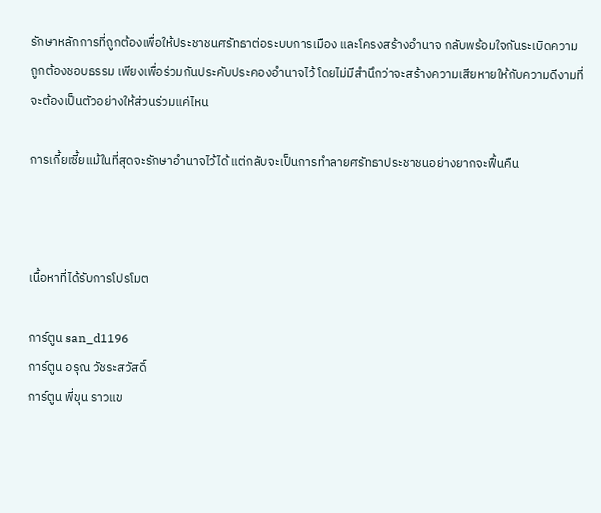รักษาหลักการที่ถูกต้องเพื่อให้ประชาชนศรัทธาต่อระบบการเมือง และโครงสร้างอำนาจ กลับพร้อมใจกันระเบิดความถูกต้องชอบธรรม เพียงเพื่อร่วมกันประคับประคองอำนาจไว้ โดยไม่มีสำนึกว่าจะสร้างความเสียหายให้กับความดีงามที่จะต้องเป็นตัวอย่างให้ส่วนร่วมแค่ไหน

การเกี้ยเซี้ยแม้ในที่สุดจะรักษาอำนาจไว้ได้ แต่กลับจะเป็นการทำลายศรัทธาประชาชนอย่างยากจะฟื้นคืน



เนื้อหาที่ได้รับการโปรโมต

การ์ตูน san_d1196
การ์ตูน อรุณ วัชระสวัสดิ์
การ์ตูน พี่ขุน ราวแข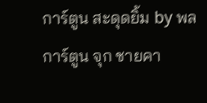การ์ตูน สะดุดยิ้ม by พล
การ์ตูน จุก ชายคา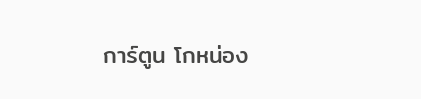การ์ตูน โกหน่อง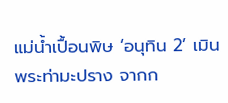แม่น้ำเปื้อนพิษ ‘อนุทิน 2’ เมิน
พระท่ามะปราง จากก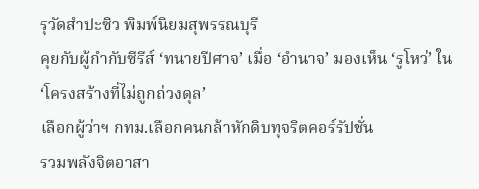รุวัดสำปะซิว พิมพ์นิยมสุพรรณบุรี
คุยกับผู้กำกับซีรีส์ ‘ทนายปีศาจ’ เมื่อ ‘อำนาจ’ มองเห็น ‘รูโหว่’ ใน ‘โครงสร้างที่ไม่ถูกถ่วงดุล’
เลือกผู้ว่าฯ กทม.เลือกคนกล้าหักดิบทุจริตคอร์รัปชั่น
รวมพลังจิตอาสา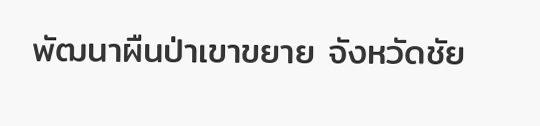พัฒนาผืนป่าเขาขยาย จังหวัดชัย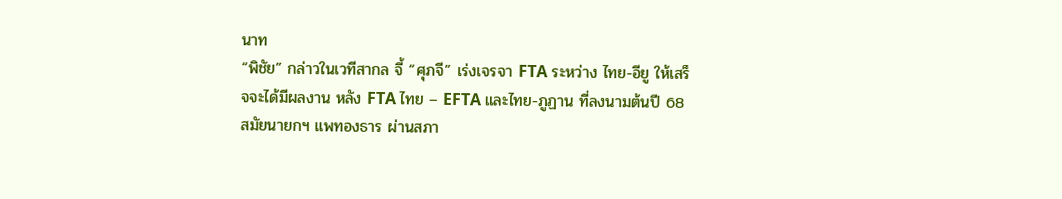นาท
“พิชัย” กล่าวในเวทีสากล จี้ “ศุภจี” เร่งเจรจา FTA ระหว่าง ไทย-อียู ให้เสร็จจะได้มีผลงาน หลัง FTA ไทย – EFTA และไทย-ภูฏาน ที่ลงนามต้นปี 68 สมัยนายกฯ แพทองธาร ผ่านสภา